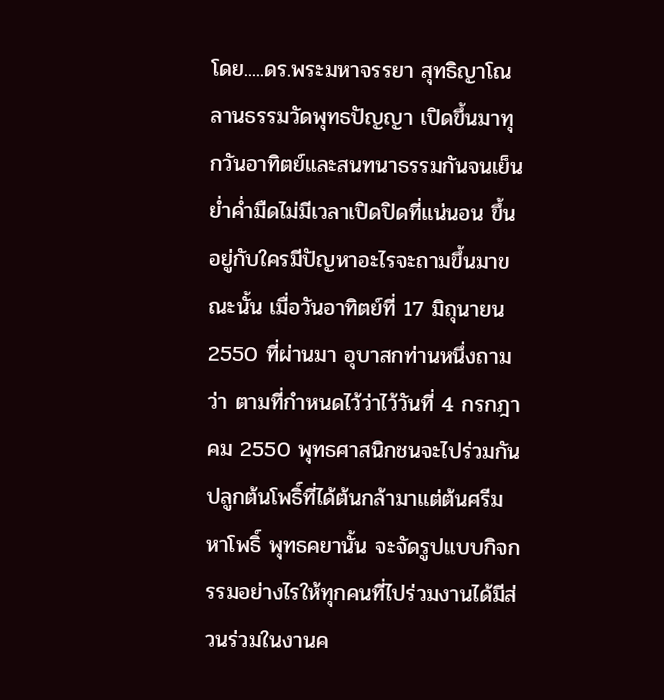โดย.....ดร.พระมหาจรรยา สุทธิญาโณ
ลานธรรมวัดพุทธปัญญา เปิดขึ้นมาทุกวันอาทิตย์และสนทนาธรรมกันจนเย็นย่ำค่ำมืดไม่มีเวลาเปิดปิดที่แน่นอน ขึ้นอยู่กับใครมีปัญหาอะไรจะถามขึ้นมาขณะนั้น เมื่อวันอาทิตย์ที่ 17 มิถุนายน 2550 ที่ผ่านมา อุบาสกท่านหนึ่งถามว่า ตามที่กำหนดไว้ว่าไว้วันที่ 4 กรกฎาคม 2550 พุทธศาสนิกชนจะไปร่วมกันปลูกต้นโพธิ์ที่ได้ต้นกล้ามาแต่ต้นศรีมหาโพธิ์ พุทธคยานั้น จะจัดรูปแบบกิจกรรมอย่างไรให้ทุกคนที่ไปร่วมงานได้มีส่วนร่วมในงานค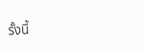รั้งนี้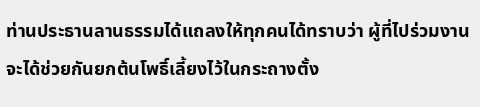ท่านประธานลานธรรมได้แถลงให้ทุกคนได้ทราบว่า ผู้ที่ไปร่วมงานจะได้ช่วยกันยกต้นโพธิ์เลี้ยงไว้ในกระถางตั้ง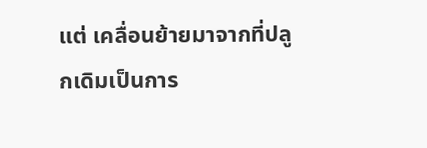แต่ เคลื่อนย้ายมาจากที่ปลูกเดิมเป็นการ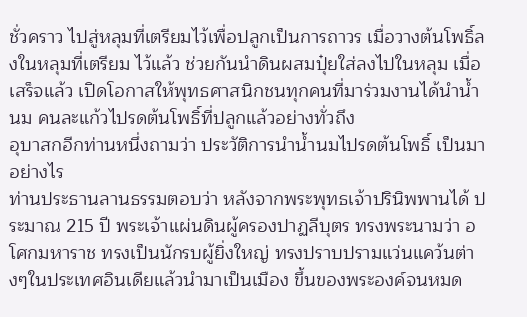ชั่วคราว ไปสู่หลุมที่เตรียมไว้เพื่อปลูกเป็นการถาวร เมื่อวางต้นโพธิ์ลงในหลุมที่เตรียม ไว้แล้ว ช่วยกันนำดินผสมปุ๋ยใส่ลงไปในหลุม เมื่อเสร็จแล้ว เปิดโอกาสให้พุทธศาสนิกชนทุกคนที่มาร่วมงานได้นำน้ำนม คนละแก้วไปรดต้นโพธิ์ที่ปลูกแล้วอย่างทั่วถึง
อุบาสกอีกท่านหนึ่งถามว่า ประวัติการนำน้ำนมไปรดต้นโพธิ์ เป็นมาอย่างไร
ท่านประธานลานธรรมตอบว่า หลังจากพระพุทธเจ้าปรินิพพานได้ ประมาณ 215 ปี พระเจ้าแผ่นดินผู้ครองปาฏลีบุตร ทรงพระนามว่า อโศกมหาราช ทรงเป็นนักรบผู้ยิ่งใหญ่ ทรงปราบปรามแว่นแคว้นต่างๆในประเทศอินเดียแล้วนำมาเป็นเมือง ขึ้นของพระองค์จนหมด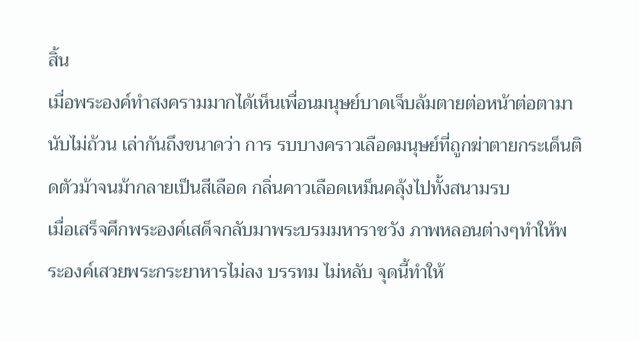สิ้น
เมื่อพระองค์ทำสงครามมากได้เห็นเพื่อนมนุษย์บาดเจ็บล้มตายต่อหน้าต่อตามานับไม่ถ้วน เล่ากันถึงขนาดว่า การ รบบางคราวเลือดมนุษย์ที่ถูกฆ่าตายกระเด็นติดตัวม้าจนม้ากลายเป็นสีเลือด กลิ่นคาวเลือดเหม็นคลุ้งไปทั้งสนามรบ
เมื่อเสร็จศึกพระองค์เสด็จกลับมาพระบรมมหาราชวัง ภาพหลอนต่างๆทำให้พระองค์เสวยพระกระยาหารไม่ลง บรรทม ไม่หลับ จุดนี้ทำให้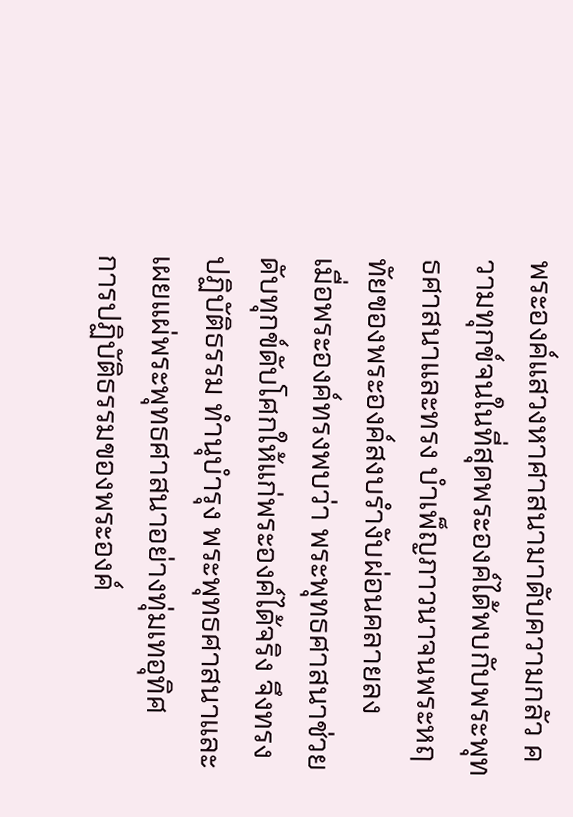พระองค์แสวงหาศาสนามาดับความกลัว ความทุกข์จนในที่สุดพระองค์ได้พบกับพระพุทธศาสนาและทรง บำเพ็ญภาวนาจนพระหฤทัยของพระองค์สงบรำงับผ่อนคลายลง
เมื่อพระองค์ทรงพบว่า พระพุทธศาสนาช่วยดับทุกข์ดับโศกให้แก่พระองค์ได้จริง จึงทรงปฏิบัติธรรม ทำนุบำรุง พระพุทธศาสนาและเผยแผ่พระพุทธศาสนาอย่างทุ่มเทอุทิศ
การปฏิบัติธรรมของพระองค์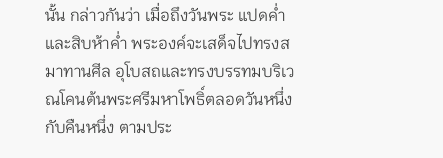นั้น กล่าวกันว่า เมื่อถึงวันพระ แปดค่ำ และสิบห้าค่ำ พระองค์จะเสด็จไปทรงสมาทานศีล อุโบสถและทรงบรรทมบริเวณโคนต้นพระศรีมหาโพธิ์ตลอดวันหนึ่งกับคืนหนึ่ง ตามประ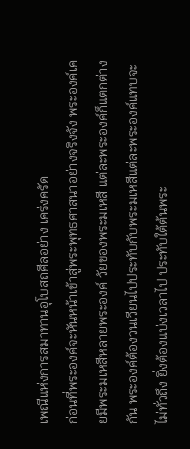เพณีแห่งการสมาทานอุโบสถศีลอย่าง เคร่งครัด
ก่อนที่พระองค์จะหันหน้าเข้าสู่พระพุทธศาสนาอย่างจริงจัง พระองค์เคยมีพระมเหสีหลายพระองค์ วัยของพระมเหสี แต่ละพระองค์ก็แตกต่างกัน พระองค์ต้องวนเวียนไปประทับกับพระมเหสีแต่ละพระองค์แทบจะไม่ทั่วถึง ยิ่งต้องแบ่งเวลาไป ประทับใต้ต้นพระ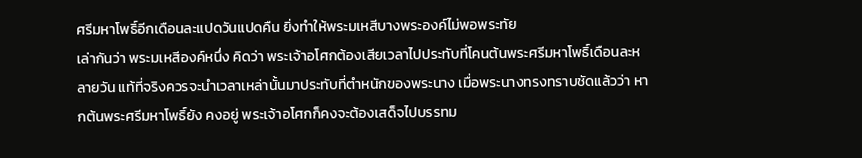ศรีมหาโพธิ์อีกเดือนละแปดวันแปดคืน ยิ่งทำให้พระมเหสีบางพระองค์ไม่พอพระทัย
เล่ากันว่า พระมเหสีองค์หนึ่ง คิดว่า พระเจ้าอโศกต้องเสียเวลาไปประทับที่โคนต้นพระศรีมหาโพธิ์เดือนละหลายวัน แท้ที่จริงควรจะนำเวลาเหล่านั้นมาประทับที่ตำหนักของพระนาง เมื่อพระนางทรงทราบชัดแล้วว่า หากต้นพระศรีมหาโพธิ์ยัง คงอยู่ พระเจ้าอโศกก็คงจะต้องเสด็จไปบรรทม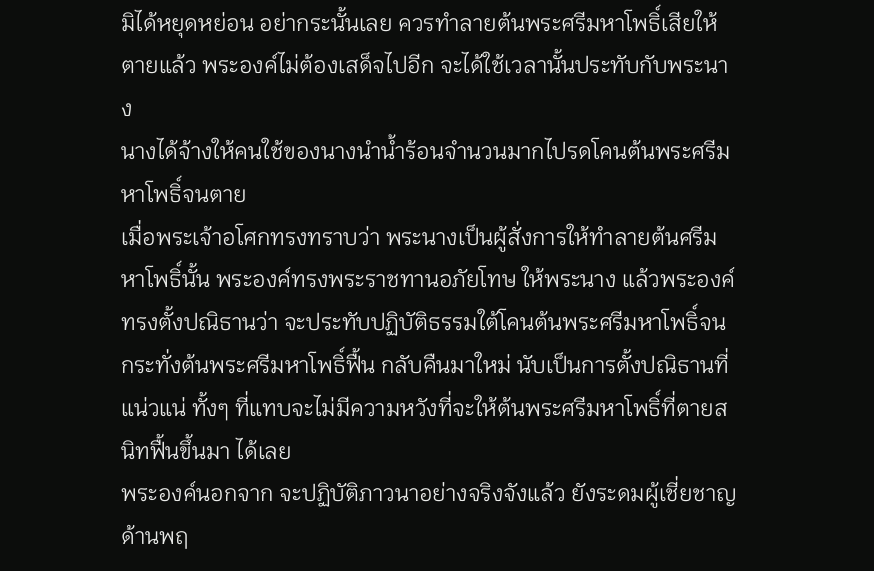มิได้หยุดหย่อน อย่ากระนั้นเลย ควรทำลายต้นพระศรีมหาโพธิ์เสียให้ตายแล้ว พระองค์ไม่ต้องเสด็จไปอีก จะได้ใช้เวลานั้นประทับกับพระนาง
นางได้จ้างให้คนใช้ของนางนำน้ำร้อนจำนวนมากไปรดโคนต้นพระศรีมหาโพธิ์จนตาย
เมื่อพระเจ้าอโศกทรงทราบว่า พระนางเป็นผู้สั่งการให้ทำลายต้นศรีมหาโพธิ์นั้น พระองค์ทรงพระราชทานอภัยโทษ ให้พระนาง แล้วพระองค์ทรงตั้งปณิธานว่า จะประทับปฏิบัติธรรมใต้โคนต้นพระศรีมหาโพธิ์จนกระทั่งต้นพระศรีมหาโพธิ์ฟื้น กลับคืนมาใหม่ นับเป็นการตั้งปณิธานที่แน่วแน่ ทั้งๆ ที่แทบจะไม่มีความหวังที่จะให้ต้นพระศรีมหาโพธิ์ที่ตายสนิทฟื้นขึ้นมา ได้เลย
พระองค์นอกจาก จะปฏิบัติภาวนาอย่างจริงจังแล้ว ยังระดมผู้เชี่ยชาญด้านพฤ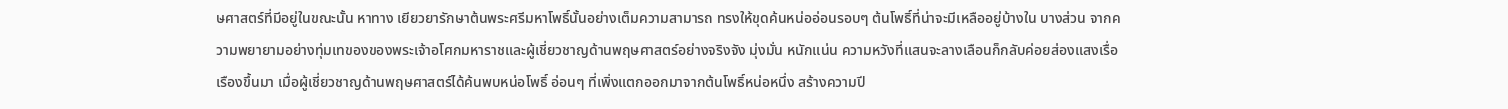ษศาสตร์ที่มีอยู่ในขณะนั้น หาทาง เยียวยารักษาต้นพระศรีมหาโพธิ์นั้นอย่างเต็มความสามารถ ทรงให้ขุดค้นหน่ออ่อนรอบๆ ต้นโพธิ์ที่น่าจะมีเหลืออยู่บ้างใน บางส่วน จากความพยายามอย่างทุ่มเทของของพระเจ้าอโศกมหาราชและผู้เชี่ยวชาญด้านพฤษศาสตร์อย่างจริงจัง มุ่งมั่น หนักแน่น ความหวังที่แสนจะลางเลือนก็กลับค่อยส่องแสงเรื่อเรืองขึ้นมา เมื่อผู้เชี่ยวชาญด้านพฤษศาสตร์ได้ค้นพบหน่อโพธิ์ อ่อนๆ ที่เพิ่งแตกออกมาจากต้นโพธิ์หน่อหนึ่ง สร้างความปี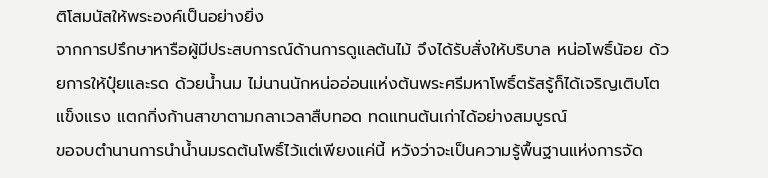ติโสมนัสให้พระองค์เป็นอย่างยิ่ง
จากการปรึกษาหารือผู้มีประสบการณ์ด้านการดูแลต้นไม้ จึงได้รับสั่งให้บริบาล หน่อโพธิ์น้อย ด้วยการให้ปุ๋ยและรด ด้วยน้ำนม ไม่นานนักหน่ออ่อนแห่งต้นพระศรีมหาโพธิ์ตรัสรู้ก็ได้เจริญเติบโตแข็งแรง แตกกิ่งก้านสาขาตามกลาเวลาสืบทอด ทดแทนต้นเก่าได้อย่างสมบูรณ์
ขอจบตำนานการนำน้ำนมรดต้นโพธิ์ไว้แต่เพียงแค่นี้ หวังว่าจะเป็นความรู้พื้นฐานแห่งการจัด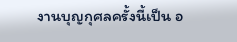งานบุญกุศลครั้งนี้เป็น อ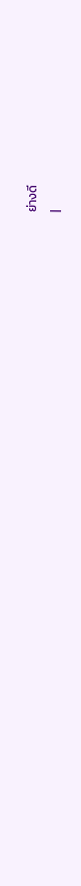ย่างดี
|